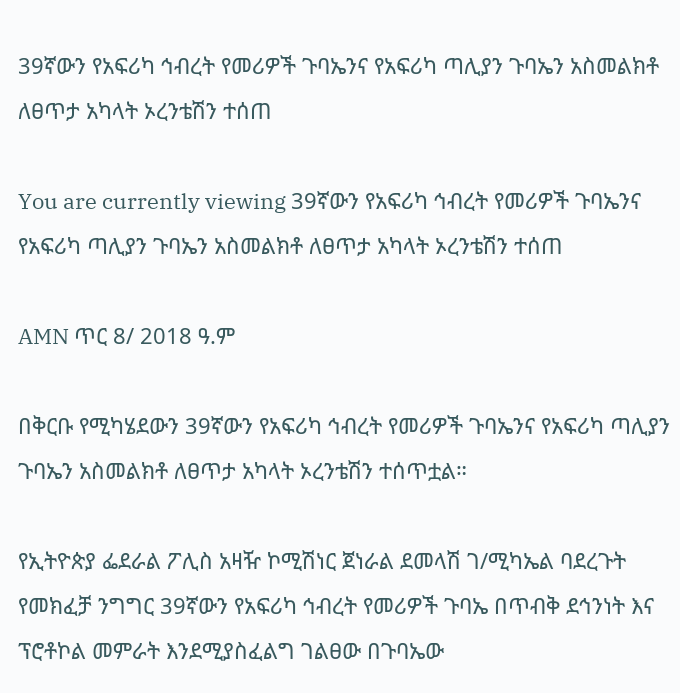39ኛውን የአፍሪካ ኅብረት የመሪዎች ጉባኤንና የአፍሪካ ጣሊያን ጉባኤን አስመልክቶ ለፀጥታ አካላት ኦረንቴሽን ተሰጠ

You are currently viewing 39ኛውን የአፍሪካ ኅብረት የመሪዎች ጉባኤንና የአፍሪካ ጣሊያን ጉባኤን አስመልክቶ ለፀጥታ አካላት ኦረንቴሽን ተሰጠ

AMN ጥር 8/ 2018 ዓ.ም

በቅርቡ የሚካሄደውን 39ኛውን የአፍሪካ ኅብረት የመሪዎች ጉባኤንና የአፍሪካ ጣሊያን ጉባኤን አስመልክቶ ለፀጥታ አካላት ኦረንቴሽን ተሰጥቷል።

የኢትዮጵያ ፌደራል ፖሊስ አዛዥ ኮሚሽነር ጀነራል ደመላሽ ገ/ሚካኤል ባደረጉት የመክፈቻ ንግግር 39ኛውን የአፍሪካ ኅብረት የመሪዎች ጉባኤ በጥብቅ ደኅንነት እና ፕሮቶኮል መምራት እንደሚያስፈልግ ገልፀው በጉባኤው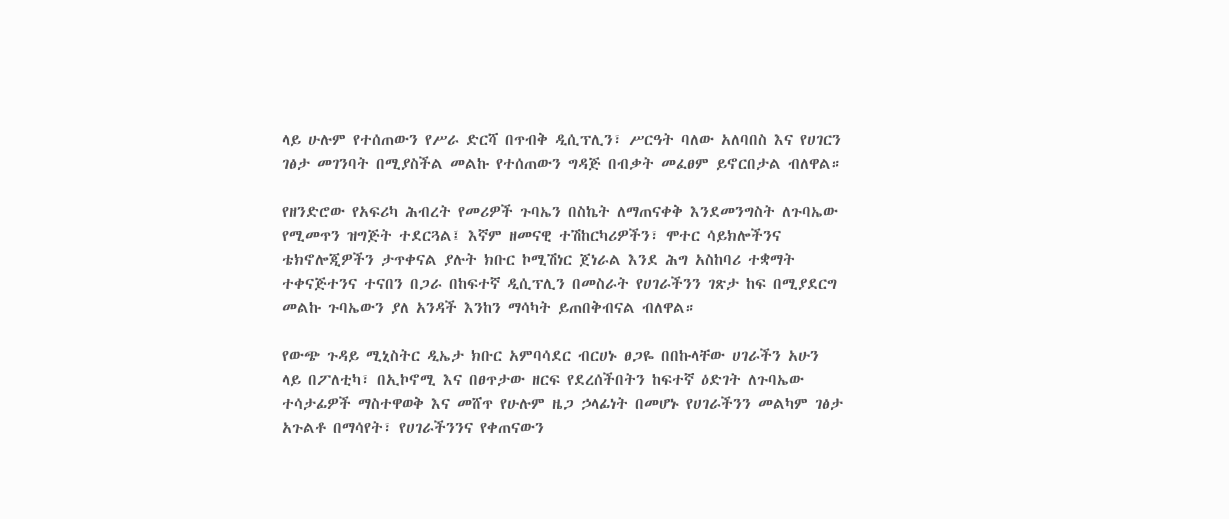ላይ ሁሉም የተሰጠውን የሥራ ድርሻ በጥብቅ ዲሲፕሊን፣ ሥርዓት ባለው አለባበስ እና የሀገርን ገፅታ መገንባት በሚያስችል መልኩ የተሰጠውን ግዳጅ በብቃት መፈፀም ይኖርበታል ብለዋል።

የዘንድሮው የአፍሪካ ሕብረት የመሪዎች ጉባኤን በስኬት ለማጠናቀቅ እንደመንግስት ለጉባኤው የሚመጥን ዝግጅት ተደርጓል፤ እኛም ዘመናዊ ተሽከርካሪዎችን፣ ሞተር ሳይክሎችንና ቴክኖሎጂዎችን ታጥቀናል ያሉት ክቡር ኮሚሽነር ጀነራል እንደ ሕግ አስከባሪ ተቋማት ተቀናጅተንና ተናበን በጋራ በከፍተኛ ዲሲፕሊን በመስራት የሀገራችንን ገጽታ ከፍ በሚያደርግ መልኩ ጉባኤውን ያለ አንዳች እንከን ማሳካት ይጠበቅብናል ብለዋል።

የውጭ ጉዳይ ሚኒስትር ዲኤታ ክቡር አምባሳደር ብርሀኑ ፀጋዬ በበኩላቸው ሀገራችን አሁን ላይ በፖለቲካ፣ በኢኮኖሚ እና በፀጥታው ዘርፍ የደረሰችበትን ከፍተኛ ዕድገት ለጉባኤው ተሳታፊዎች ማስተዋወቅ እና መሸጥ የሁሉም ዜጋ ኃላፊነት በመሆኑ የሀገራችንን መልካም ገፅታ አጉልቶ በማሳየት፣ የሀገራችንንና የቀጠናውን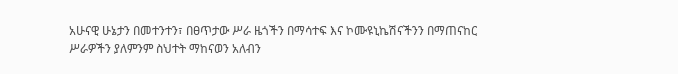አሁናዊ ሁኔታን በመተንተን፣ በፀጥታው ሥራ ዜጎችን በማሳተፍ እና ኮሙዩኒኬሽናችንን በማጠናከር ሥራዎችን ያለምንም ስህተት ማከናወን አለብን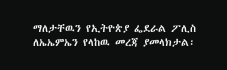ማለታቸዉን የኢትዮጵያ ፌደራል ፖሊስ ለኤኤምኤን የላከዉ መረጃ ያመላክታል፡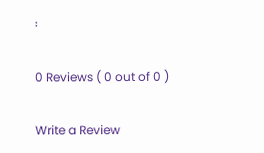፡

0 Reviews ( 0 out of 0 )

Write a Review